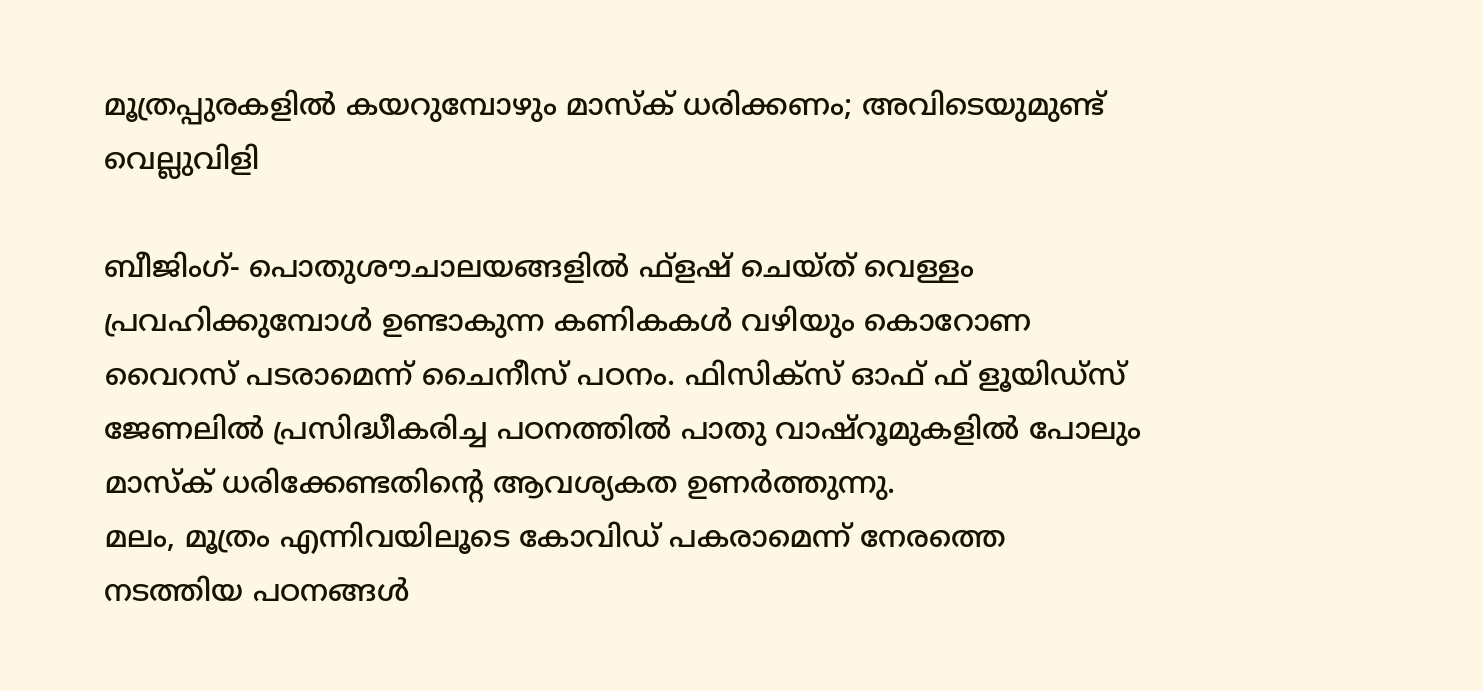മൂത്രപ്പുരകളില്‍ കയറുമ്പോഴും മാസ്‌ക് ധരിക്കണം; അവിടെയുമുണ്ട് വെല്ലുവിളി

ബീജിംഗ്- പൊതുശൗചാലയങ്ങളില്‍ ഫ്‌ളഷ് ചെയ്ത് വെള്ളം പ്രവഹിക്കുമ്പോള്‍ ഉണ്ടാകുന്ന കണികകള്‍ വഴിയും കൊറോണ വൈറസ് പടരാമെന്ന് ചൈനീസ് പഠനം. ഫിസിക്‌സ് ഓഫ് ഫ് ളൂയിഡ്‌സ് ജേണലില്‍ പ്രസിദ്ധീകരിച്ച പഠനത്തില്‍ പാതു വാഷ്‌റൂമുകളില്‍ പോലും മാസ്‌ക് ധരിക്കേണ്ടതിന്റെ ആവശ്യകത ഉണര്‍ത്തുന്നു.
മലം, മൂത്രം എന്നിവയിലൂടെ കോവിഡ് പകരാമെന്ന് നേരത്തെ നടത്തിയ പഠനങ്ങള്‍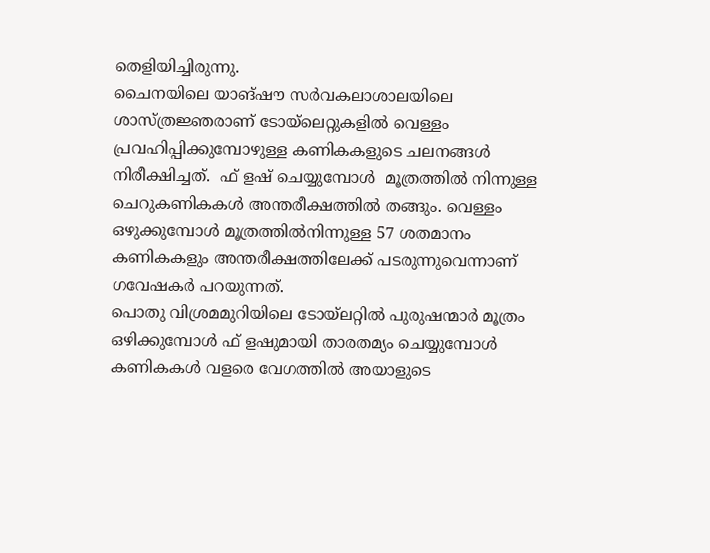തെളിയിച്ചിരുന്നു.
ചൈനയിലെ യാങ്ഷൗ സര്‍വകലാശാലയിലെ ശാസ്ത്രജ്ഞരാണ് ടോയ്‌ലെറ്റുകളില്‍ വെള്ളം പ്രവഹിപ്പിക്കുമ്പോഴുള്ള കണികകളുടെ ചലനങ്ങള്‍ നിരീക്ഷിച്ചത്.  ഫ് ളഷ് ചെയ്യുമ്പോള്‍  മൂത്രത്തില്‍ നിന്നുള്ള ചെറുകണികകള്‍ അന്തരീക്ഷത്തില്‍ തങ്ങും. വെള്ളം ഒഴുക്കുമ്പോള്‍ മൂത്രത്തില്‍നിന്നുള്ള 57 ശതമാനം കണികകളും അന്തരീക്ഷത്തിലേക്ക് പടരുന്നുവെന്നാണ് ഗവേഷകര്‍ പറയുന്നത്.
പൊതു വിശ്രമമുറിയിലെ ടോയ്‌ലറ്റില്‍ പുരുഷന്മാര്‍ മൂത്രം ഒഴിക്കുമ്പോള്‍ ഫ് ളഷുമായി താരതമ്യം ചെയ്യുമ്പോള്‍ കണികകള്‍ വളരെ വേഗത്തില്‍ അയാളുടെ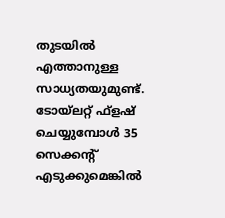തുടയില്‍ എത്താനുള്ള സാധ്യതയുമുണ്ട്.  ടോയ്‌ലറ്റ് ഫ്‌ളഷ് ചെയ്യുമ്പോള്‍ 35 സെക്കന്റ് എടുക്കുമെങ്കില്‍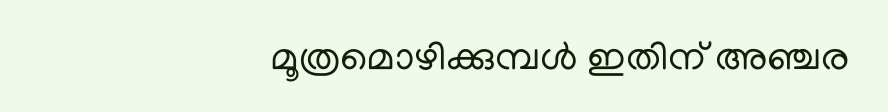മൂത്രമൊഴിക്കുമ്പള്‍ ഇതിന് അഞ്ചര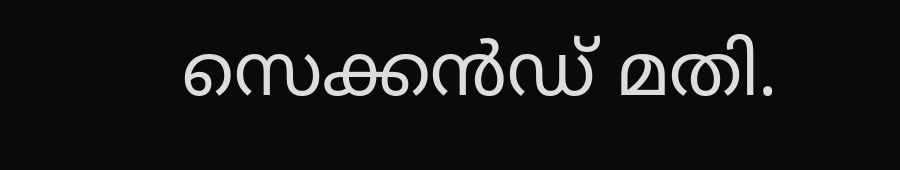സെക്കന്‍ഡ് മതി.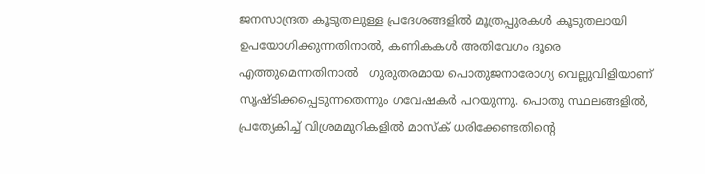ജനസാന്ദ്രത കൂടുതലുള്ള പ്രദേശങ്ങളില്‍ മൂത്രപ്പുരകള്‍ കൂടുതലായി ഉപയോഗിക്കുന്നതിനാല്‍, കണികകള്‍ അതിവേഗം ദൂരെ എത്തുമെന്നതിനാല്‍   ഗുരുതരമായ പൊതുജനാരോഗ്യ വെല്ലുവിളിയാണ് സൃഷ്ടിക്കപ്പെടുന്നതെന്നും ഗവേഷകര്‍ പറയുന്നു. പൊതു സ്ഥലങ്ങളില്‍, പ്രത്യേകിച്ച് വിശ്രമമുറികളില്‍ മാസ്‌ക് ധരിക്കേണ്ടതിന്റെ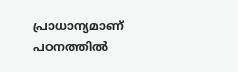പ്രാധാന്യമാണ് പഠനത്തില്‍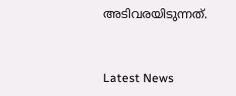അടിവരയിടുന്നത്.



Latest News